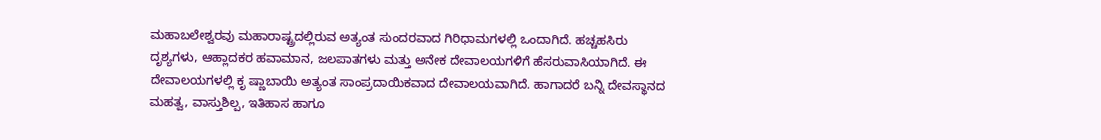ಮಹಾಬಲೇಶ್ವರವು ಮಹಾರಾಷ್ಟ್ರದಲ್ಲಿರುವ ಅತ್ಯಂತ ಸುಂದರವಾದ ಗಿರಿಧಾಮಗಳಲ್ಲಿ ಒಂದಾಗಿದೆ. ಹಚ್ಚಹಸಿರು ದೃಶ್ಯಗಳು, ಆಹ್ಲಾದಕರ ಹವಾಮಾನ, ಜಲಪಾತಗಳು ಮತ್ತು ಅನೇಕ ದೇವಾಲಯಗಳಿಗೆ ಹೆಸರುವಾಸಿಯಾಗಿದೆ. ಈ ದೇವಾಲಯಗಳಲ್ಲಿ ಕೃ ಷ್ಣಾಬಾಯಿ ಅತ್ಯಂತ ಸಾಂಪ್ರದಾಯಿಕವಾದ ದೇವಾಲಯವಾಗಿದೆ. ಹಾಗಾದರೆ ಬನ್ನಿ ದೇವಸ್ಥಾನದ ಮಹತ್ವ, ವಾಸ್ತುಶಿಲ್ಪ, ಇತಿಹಾಸ ಹಾಗೂ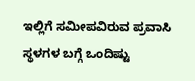ಇಲ್ಲಿಗೆ ಸಮೀಪವಿರುವ ಪ್ರವಾಸಿ ಸ್ಥಳಗಳ ಬಗ್ಗೆ ಒಂದಿಷ್ಟು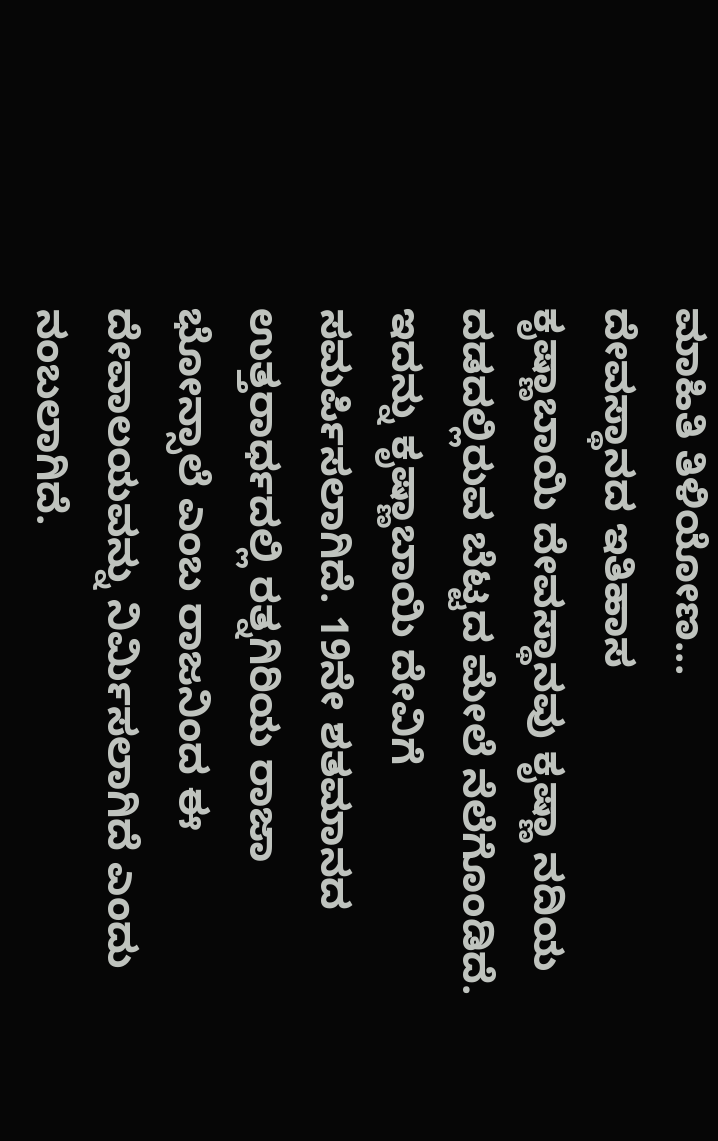ಮಾಹಿತಿ ತಿಳಿಯೋಣ...
ದೇವಸ್ಥಾನದ ಇತಿಹಾಸ
ಕೃಷ್ಣಾಬಾಯಿ ದೇವಸ್ಥಾನವು ಕೃಷ್ಣಾ ನದಿಯ ದಡದಲ್ಲಿರುವ ಬೆಟ್ಟದ ಮೇಲೆ ನೆಲೆಗೊಂಡಿದೆ. ಇದನ್ನು ಕೃಷ್ಣಾಬಾಯಿ ದೇವಿಗೆ ಸಮರ್ಪಿಸಲಾಗಿದೆ. 19ನೇ ಶತಮಾನದ ಉತ್ತರಾರ್ಧದಲ್ಲಿ ರತ್ನಗಿರಿಯ ರಾಜಾ ಭೋನ್ಸಾಲೆ ಎಂಬ ರಾಜನಿಂದ ಈ ದೇವಾಲಯವನ್ನು ನಿರ್ಮಿಸಲಾಗಿದೆ ಎಂದು ನಂಬಲಾಗಿದೆ.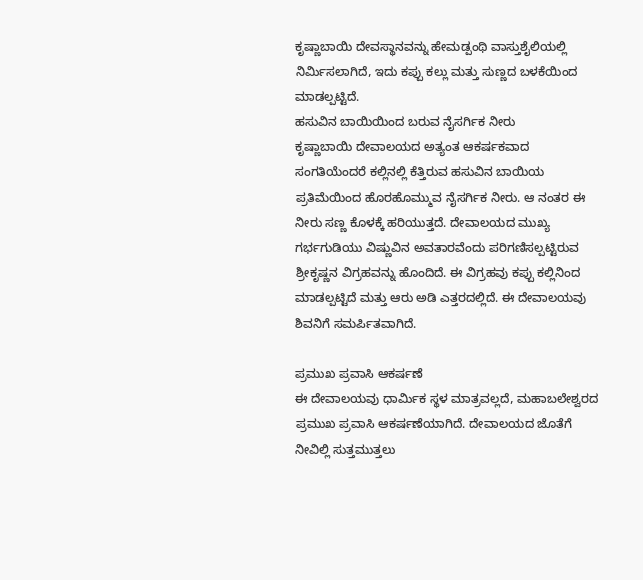ಕೃಷ್ಣಾಬಾಯಿ ದೇವಸ್ಥಾನವನ್ನು ಹೇಮಡ್ಪಂಥಿ ವಾಸ್ತುಶೈಲಿಯಲ್ಲಿ ನಿರ್ಮಿಸಲಾಗಿದೆ, ಇದು ಕಪ್ಪು ಕಲ್ಲು ಮತ್ತು ಸುಣ್ಣದ ಬಳಕೆಯಿಂದ ಮಾಡಲ್ಪಟ್ಟಿದೆ.
ಹಸುವಿನ ಬಾಯಿಯಿಂದ ಬರುವ ನೈಸರ್ಗಿಕ ನೀರು
ಕೃಷ್ಣಾಬಾಯಿ ದೇವಾಲಯದ ಅತ್ಯಂತ ಆಕರ್ಷಕವಾದ ಸಂಗತಿಯೆಂದರೆ ಕಲ್ಲಿನಲ್ಲಿ ಕೆತ್ತಿರುವ ಹಸುವಿನ ಬಾಯಿಯ ಪ್ರತಿಮೆಯಿಂದ ಹೊರಹೊಮ್ಮುವ ನೈಸರ್ಗಿಕ ನೀರು. ಆ ನಂತರ ಈ ನೀರು ಸಣ್ಣ ಕೊಳಕ್ಕೆ ಹರಿಯುತ್ತದೆ. ದೇವಾಲಯದ ಮುಖ್ಯ ಗರ್ಭಗುಡಿಯು ವಿಷ್ಣುವಿನ ಅವತಾರವೆಂದು ಪರಿಗಣಿಸಲ್ಪಟ್ಟಿರುವ ಶ್ರೀಕೃಷ್ಣನ ವಿಗ್ರಹವನ್ನು ಹೊಂದಿದೆ. ಈ ವಿಗ್ರಹವು ಕಪ್ಪು ಕಲ್ಲಿನಿಂದ ಮಾಡಲ್ಪಟ್ಟಿದೆ ಮತ್ತು ಆರು ಅಡಿ ಎತ್ತರದಲ್ಲಿದೆ. ಈ ದೇವಾಲಯವು ಶಿವನಿಗೆ ಸಮರ್ಪಿತವಾಗಿದೆ.

ಪ್ರಮುಖ ಪ್ರವಾಸಿ ಆಕರ್ಷಣೆ
ಈ ದೇವಾಲಯವು ಧಾರ್ಮಿಕ ಸ್ಥಳ ಮಾತ್ರವಲ್ಲದೆ, ಮಹಾಬಲೇಶ್ವರದ ಪ್ರಮುಖ ಪ್ರವಾಸಿ ಆಕರ್ಷಣೆಯಾಗಿದೆ. ದೇವಾಲಯದ ಜೊತೆಗೆ ನೀವಿಲ್ಲಿ ಸುತ್ತಮುತ್ತಲು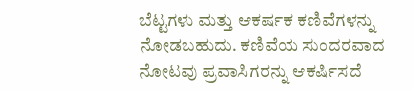ಬೆಟ್ಟಗಳು ಮತ್ತು ಆಕರ್ಷಕ ಕಣಿವೆಗಳನ್ನು ನೋಡಬಹುದು. ಕಣಿವೆಯ ಸುಂದರವಾದ ನೋಟವು ಪ್ರವಾಸಿಗರನ್ನು ಆಕರ್ಷಿಸದೆ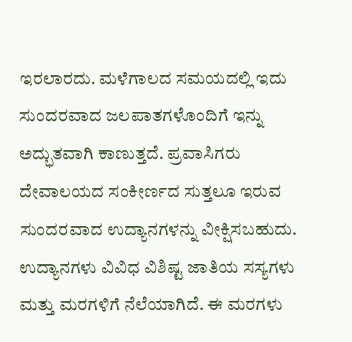ಇರಲಾರದು. ಮಳೆಗಾಲದ ಸಮಯದಲ್ಲಿ ಇದು ಸುಂದರವಾದ ಜಲಪಾತಗಳೊಂದಿಗೆ ಇನ್ನು ಅದ್ಭುತವಾಗಿ ಕಾಣುತ್ತದೆ. ಪ್ರವಾಸಿಗರು ದೇವಾಲಯದ ಸಂಕೀರ್ಣದ ಸುತ್ತಲೂ ಇರುವ ಸುಂದರವಾದ ಉದ್ಯಾನಗಳನ್ನು ವೀಕ್ಷಿಸಬಹುದು. ಉದ್ಯಾನಗಳು ವಿವಿಧ ವಿಶಿಷ್ಟ ಜಾತಿಯ ಸಸ್ಯಗಳು ಮತ್ತು ಮರಗಳಿಗೆ ನೆಲೆಯಾಗಿದೆ. ಈ ಮರಗಳು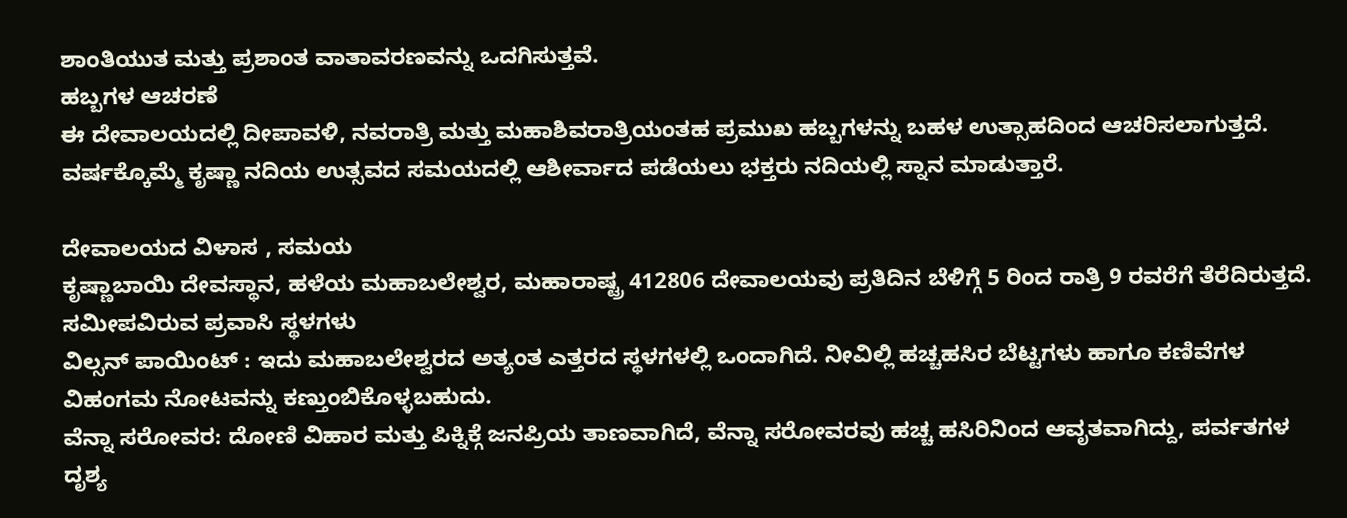ಶಾಂತಿಯುತ ಮತ್ತು ಪ್ರಶಾಂತ ವಾತಾವರಣವನ್ನು ಒದಗಿಸುತ್ತವೆ.
ಹಬ್ಬಗಳ ಆಚರಣೆ
ಈ ದೇವಾಲಯದಲ್ಲಿ ದೀಪಾವಳಿ, ನವರಾತ್ರಿ ಮತ್ತು ಮಹಾಶಿವರಾತ್ರಿಯಂತಹ ಪ್ರಮುಖ ಹಬ್ಬಗಳನ್ನು ಬಹಳ ಉತ್ಸಾಹದಿಂದ ಆಚರಿಸಲಾಗುತ್ತದೆ. ವರ್ಷಕ್ಕೊಮ್ಮೆ ಕೃಷ್ಣಾ ನದಿಯ ಉತ್ಸವದ ಸಮಯದಲ್ಲಿ ಆಶೀರ್ವಾದ ಪಡೆಯಲು ಭಕ್ತರು ನದಿಯಲ್ಲಿ ಸ್ನಾನ ಮಾಡುತ್ತಾರೆ.

ದೇವಾಲಯದ ವಿಳಾಸ , ಸಮಯ
ಕೃಷ್ಣಾಬಾಯಿ ದೇವಸ್ಥಾನ, ಹಳೆಯ ಮಹಾಬಲೇಶ್ವರ, ಮಹಾರಾಷ್ಟ್ರ 412806 ದೇವಾಲಯವು ಪ್ರತಿದಿನ ಬೆಳಿಗ್ಗೆ 5 ರಿಂದ ರಾತ್ರಿ 9 ರವರೆಗೆ ತೆರೆದಿರುತ್ತದೆ.
ಸಮೀಪವಿರುವ ಪ್ರವಾಸಿ ಸ್ಥಳಗಳು
ವಿಲ್ಸನ್ ಪಾಯಿಂಟ್ : ಇದು ಮಹಾಬಲೇಶ್ವರದ ಅತ್ಯಂತ ಎತ್ತರದ ಸ್ಥಳಗಳಲ್ಲಿ ಒಂದಾಗಿದೆ. ನೀವಿಲ್ಲಿ ಹಚ್ಚಹಸಿರ ಬೆಟ್ಟಗಳು ಹಾಗೂ ಕಣಿವೆಗಳ ವಿಹಂಗಮ ನೋಟವನ್ನು ಕಣ್ತುಂಬಿಕೊಳ್ಳಬಹುದು.
ವೆನ್ನಾ ಸರೋವರ: ದೋಣಿ ವಿಹಾರ ಮತ್ತು ಪಿಕ್ನಿಕ್ಗೆ ಜನಪ್ರಿಯ ತಾಣವಾಗಿದೆ, ವೆನ್ನಾ ಸರೋವರವು ಹಚ್ಚ ಹಸಿರಿನಿಂದ ಆವೃತವಾಗಿದ್ದು, ಪರ್ವತಗಳ ದೃಶ್ಯ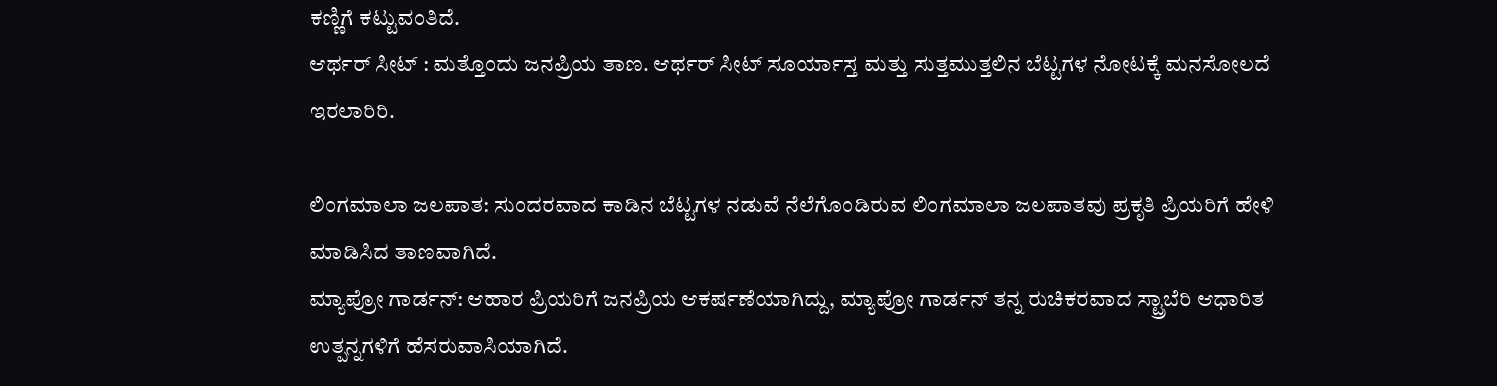ಕಣ್ಣಿಗೆ ಕಟ್ಟುವಂತಿದೆ.
ಆರ್ಥರ್ ಸೀಟ್ : ಮತ್ತೊಂದು ಜನಪ್ರಿಯ ತಾಣ. ಆರ್ಥರ್ ಸೀಟ್ ಸೂರ್ಯಾಸ್ತ ಮತ್ತು ಸುತ್ತಮುತ್ತಲಿನ ಬೆಟ್ಟಗಳ ನೋಟಕ್ಕೆ ಮನಸೋಲದೆ ಇರಲಾರಿರಿ.

ಲಿಂಗಮಾಲಾ ಜಲಪಾತ: ಸುಂದರವಾದ ಕಾಡಿನ ಬೆಟ್ಟಗಳ ನಡುವೆ ನೆಲೆಗೊಂಡಿರುವ ಲಿಂಗಮಾಲಾ ಜಲಪಾತವು ಪ್ರಕೃತಿ ಪ್ರಿಯರಿಗೆ ಹೇಳಿ ಮಾಡಿಸಿದ ತಾಣವಾಗಿದೆ.
ಮ್ಯಾಪ್ರೋ ಗಾರ್ಡನ್: ಆಹಾರ ಪ್ರಿಯರಿಗೆ ಜನಪ್ರಿಯ ಆಕರ್ಷಣೆಯಾಗಿದ್ದು, ಮ್ಯಾಪ್ರೋ ಗಾರ್ಡನ್ ತನ್ನ ರುಚಿಕರವಾದ ಸ್ಟ್ರಾಬೆರಿ ಆಧಾರಿತ ಉತ್ಪನ್ನಗಳಿಗೆ ಹೆಸರುವಾಸಿಯಾಗಿದೆ.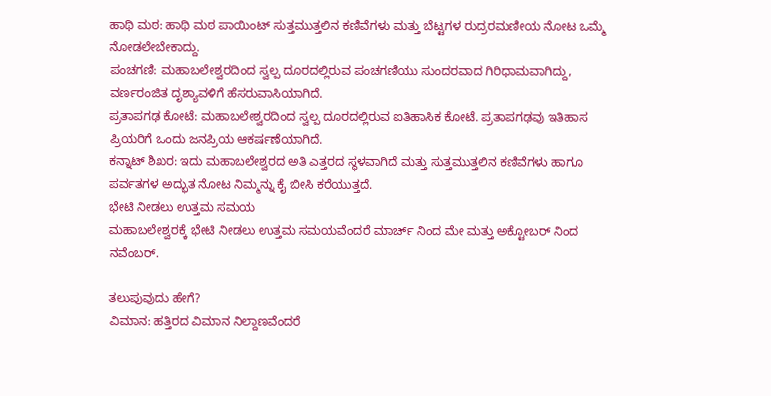ಹಾಥಿ ಮಠ: ಹಾಥಿ ಮಠ ಪಾಯಿಂಟ್ ಸುತ್ತಮುತ್ತಲಿನ ಕಣಿವೆಗಳು ಮತ್ತು ಬೆಟ್ಟಗಳ ರುದ್ರರಮಣೀಯ ನೋಟ ಒಮ್ಮೆ ನೋಡಲೇಬೇಕಾದ್ದು.
ಪಂಚಗಣಿ: ಮಹಾಬಲೇಶ್ವರದಿಂದ ಸ್ವಲ್ಪ ದೂರದಲ್ಲಿರುವ ಪಂಚಗಣಿಯು ಸುಂದರವಾದ ಗಿರಿಧಾಮವಾಗಿದ್ದು, ವರ್ಣರಂಜಿತ ದೃಶ್ಯಾವಳಿಗೆ ಹೆಸರುವಾಸಿಯಾಗಿದೆ.
ಪ್ರತಾಪಗಢ ಕೋಟೆ: ಮಹಾಬಲೇಶ್ವರದಿಂದ ಸ್ವಲ್ಪ ದೂರದಲ್ಲಿರುವ ಐತಿಹಾಸಿಕ ಕೋಟೆ. ಪ್ರತಾಪಗಢವು ಇತಿಹಾಸ ಪ್ರಿಯರಿಗೆ ಒಂದು ಜನಪ್ರಿಯ ಆಕರ್ಷಣೆಯಾಗಿದೆ.
ಕನ್ನಾಟ್ ಶಿಖರ: ಇದು ಮಹಾಬಲೇಶ್ವರದ ಅತಿ ಎತ್ತರದ ಸ್ಥಳವಾಗಿದೆ ಮತ್ತು ಸುತ್ತಮುತ್ತಲಿನ ಕಣಿವೆಗಳು ಹಾಗೂ ಪರ್ವತಗಳ ಅದ್ಭುತ ನೋಟ ನಿಮ್ಮನ್ನು ಕೈ ಬೀಸಿ ಕರೆಯುತ್ತದೆ.
ಭೇಟಿ ನೀಡಲು ಉತ್ತಮ ಸಮಯ
ಮಹಾಬಲೇಶ್ವರಕ್ಕೆ ಭೇಟಿ ನೀಡಲು ಉತ್ತಮ ಸಮಯವೆಂದರೆ ಮಾರ್ಚ್ ನಿಂದ ಮೇ ಮತ್ತು ಅಕ್ಟೋಬರ್ ನಿಂದ ನವೆಂಬರ್.

ತಲುಪುವುದು ಹೇಗೆ?
ವಿಮಾನ: ಹತ್ತಿರದ ವಿಮಾನ ನಿಲ್ದಾಣವೆಂದರೆ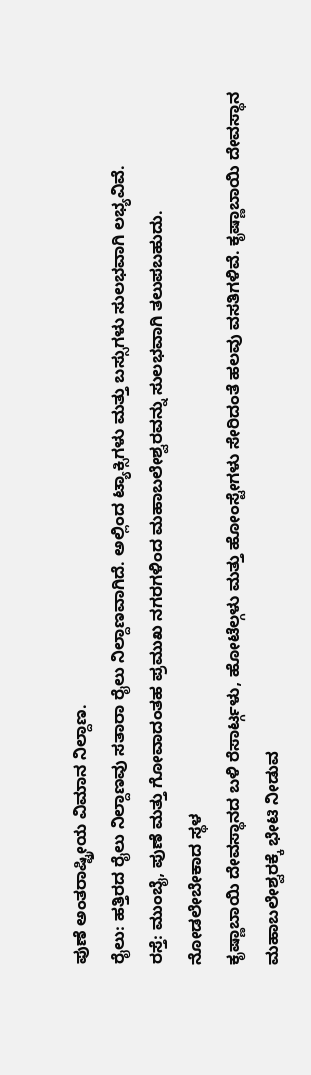ಪುಣೆ ಅಂತರಾಷ್ಟ್ರೀಯ ವಿಮಾನ ನಿಲ್ದಾಣ.
ರೈಲು: ಹತ್ತಿರದ ರೈಲು ನಿಲ್ದಾಣವು ಸತಾರಾ ರೈಲು ನಿಲ್ದಾಣವಾಗಿದೆ. ಅಲ್ಲಿಂದ ಟ್ಯಾಕ್ಸಿಗಳು ಮತ್ತು ಬಸ್ಸುಗಳು ಸುಲಭವಾಗಿ ಲಭ್ಯವಿವೆ.
ರಸ್ತೆ: ಮುಂಬೈ, ಪುಣೆ ಮತ್ತು ಗೋವಾದಂತಹ ಪ್ರಮುಖ ನಗರಗಳಿಂದ ಮಹಾಬಲೇಶ್ವರವನ್ನು ಸುಲಭವಾಗಿ ತಲುಪಬಹುದು.
ನೋಡಲೇಬೇಕಾದ ಸ್ಥಳ
ಕೃಷ್ಣಾಬಾಯಿ ದೇವಸ್ಥಾನದ ಬಳಿ ರೆಸಾರ್ಟ್ಗಳು, ಹೋಟೆಲ್ಗಳು ಮತ್ತು ಹೋಂಸ್ಟೇಗಳು ಸೇರಿದಂತೆ ಹಲವು ವಸತಿಗಳಿವೆ. ಕೃಷ್ಣಾಬಾಯಿ ದೇವಸ್ಥಾನ ಮಹಾಬಲೇಶ್ವರಕ್ಕೆ ಭೇಟಿ ನೀಡುವ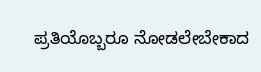ಪ್ರತಿಯೊಬ್ಬರೂ ನೋಡಲೇಬೇಕಾದ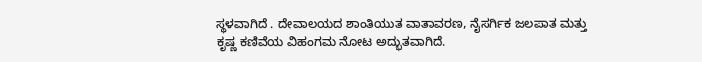ಸ್ಥಳವಾಗಿದೆ . ದೇವಾಲಯದ ಶಾಂತಿಯುತ ವಾತಾವರಣ, ನೈಸರ್ಗಿಕ ಜಲಪಾತ ಮತ್ತು ಕೃಷ್ಣ ಕಣಿವೆಯ ವಿಹಂಗಮ ನೋಟ ಅದ್ಭುತವಾಗಿದೆ.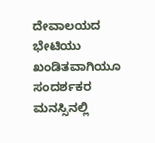ದೇವಾಲಯದ ಭೇಟಿಯು ಖಂಡಿತವಾಗಿಯೂ ಸಂದರ್ಶಕರ ಮನಸ್ಸಿನಲ್ಲಿ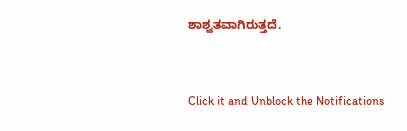ಶಾಶ್ವತವಾಗಿರುತ್ತದೆ.


Click it and Unblock the Notifications